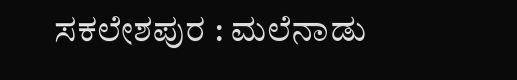ಸಕಲೇಶಪುರ : ಮಲೆನಾಡು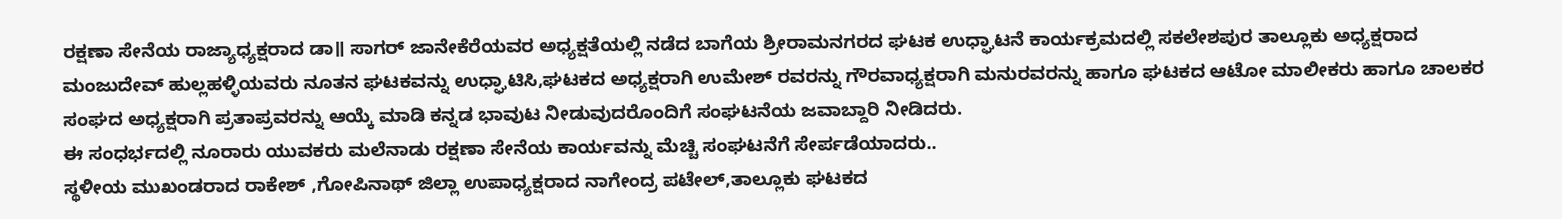ರಕ್ಷಣಾ ಸೇನೆಯ ರಾಜ್ಯಾಧ್ಯಕ್ಷರಾದ ಡಾ॥ ಸಾಗರ್ ಜಾನೇಕೆರೆಯವರ ಅಧ್ಯಕ್ಷತೆಯಲ್ಲಿ ನಡೆದ ಬಾಗೆಯ ಶ್ರೀರಾಮನಗರದ ಘಟಕ ಉಧ್ಘಾಟನೆ ಕಾರ್ಯಕ್ರಮದಲ್ಲಿ ಸಕಲೇಶಪುರ ತಾಲ್ಲೂಕು ಅಧ್ಯಕ್ಷರಾದ ಮಂಜುದೇವ್ ಹುಲ್ಲಹಳ್ಳಿಯವರು ನೂತನ ಘಟಕವನ್ನು ಉಧ್ಘಾಟಿಸಿ,ಘಟಕದ ಅಧ್ಯಕ್ಷರಾಗಿ ಉಮೇಶ್ ರವರನ್ನು ಗೌರವಾಧ್ಯಕ್ಷರಾಗಿ ಮನುರವರನ್ನು ಹಾಗೂ ಘಟಕದ ಆಟೋ ಮಾಲೀಕರು ಹಾಗೂ ಚಾಲಕರ ಸಂಘದ ಅಧ್ಯಕ್ಷರಾಗಿ ಪ್ರತಾಪ್ರವರನ್ನು ಆಯ್ಕೆ ಮಾಡಿ ಕನ್ನಡ ಭಾವುಟ ನೀಡುವುದರೊಂದಿಗೆ ಸಂಘಟನೆಯ ಜವಾಬ್ದಾರಿ ನೀಡಿದರು.
ಈ ಸಂಧರ್ಭದಲ್ಲಿ ನೂರಾರು ಯುವಕರು ಮಲೆನಾಡು ರಕ್ಷಣಾ ಸೇನೆಯ ಕಾರ್ಯವನ್ನು ಮೆಚ್ಚಿ ಸಂಘಟನೆಗೆ ಸೇರ್ಪಡೆಯಾದರು..
ಸ್ಥಳೀಯ ಮುಖಂಡರಾದ ರಾಕೇಶ್ ,ಗೋಪಿನಾಥ್ ಜಿಲ್ಲಾ ಉಪಾಧ್ಯಕ್ಷರಾದ ನಾಗೇಂದ್ರ ಪಟೇಲ್,ತಾಲ್ಲೂಕು ಘಟಕದ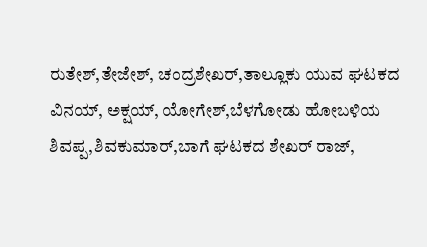ರುತೇಶ್,ತೇಜೇಶ್, ಚಂದ್ರಶೇಖರ್,ತಾಲ್ಲೂಕು ಯುವ ಘಟಕದ ವಿನಯ್, ಅಕ್ಷಯ್, ಯೋಗೇಶ್,ಬೆಳಗೋಡು ಹೋಬಳಿಯ ಶಿವಪ್ಪ,ಶಿವಕುಮಾರ್,ಬಾಗೆ ಘಟಕದ ಶೇಖರ್ ರಾಜ್,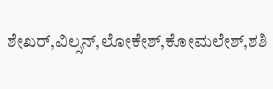ಶೇಖರ್,ವಿಲ್ಸನ್,ಲೋಕೇಶ್,ಕೋಮಲೇಶ್,ಶಶಿ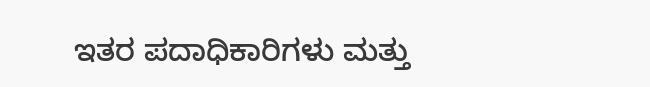ಇತರ ಪದಾಧಿಕಾರಿಗಳು ಮತ್ತು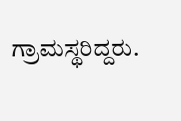ಗ್ರಾಮಸ್ಥರಿದ್ದರು.